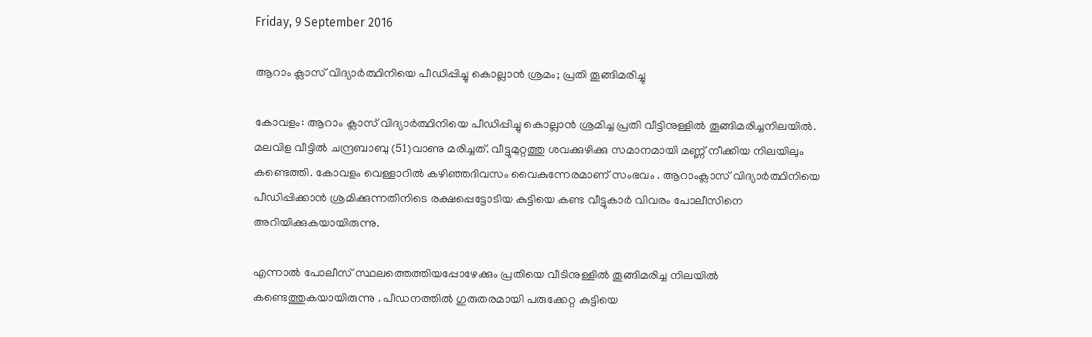Friday, 9 September 2016

ആറാം ക്ലാസ് വിദ്യാര്‍ത്ഥിനിയെ പീഡിപ്പിച്ചു കൊല്ലാന്‍ ശ്രമം; പ്രതി തൂങ്ങിമരിച്ചു

കോവളം: ആറാം ക്ലാസ് വിദ്യാര്‍ത്ഥിനിയെ പീഡിപ്പിച്ചു കൊല്ലാന്‍ ശ്രമിച്ച പ്രതി വീട്ടിനുള്ളില്‍ തൂങ്ങിമരിച്ചനിലയില്‍. മലവിള വീട്ടില്‍ ചന്ദ്രബാബു (51)വാണു മരിച്ചത്. വീട്ടുമുറ്റത്തു ശവക്കുഴിക്കു സമാനമായി മണ്ണ് നീക്കിയ നിലയിലും കണ്ടെത്തി. കോവളം വെള്ളാറില്‍ കഴിഞ്ഞദിവസം വൈകുന്നേരമാണ് സംഭവം . ആറാംക്ലാസ് വിദ്യാര്‍ത്ഥിനിയെ പീഡിപ്പിക്കാന്‍ ശ്രമിക്കുന്നതിനിടെ രക്ഷപ്പെട്ടോടിയ കുട്ടിയെ കണ്ട വീട്ടുകാര്‍ വിവരം പോലീസിനെ അറിയിക്കുകയായിരുന്നു.

എന്നാല്‍ പോലീസ് സ്ഥലത്തെത്തിയപ്പോഴേക്കും പ്രതിയെ വീടിനുള്ളില്‍ തൂങ്ങിമരിച്ച നിലയില്‍ കണ്ടെത്തുകയായിരുന്നു . പീഡനത്തില്‍ ഗുരുതരമായി പരുക്കേറ്റ കുട്ടിയെ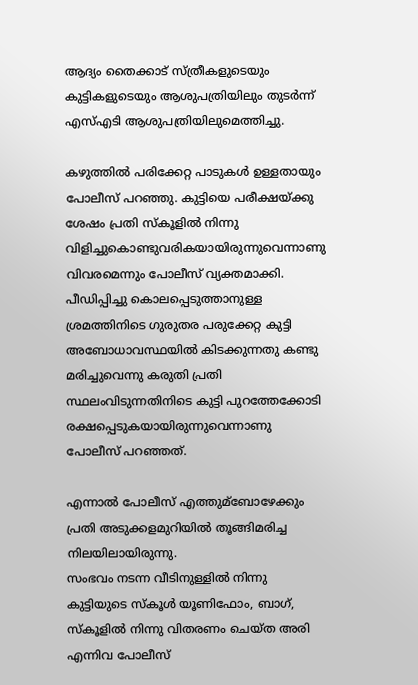ആദ്യം തൈക്കാട് സ്ത്രീകളുടെയും കുട്ടികളുടെയും ആശുപത്രിയിലും തുടര്‍ന്ന് എസ്‌എടി ആശുപത്രിയിലുമെത്തിച്ചു.

കഴുത്തില്‍ പരിക്കേറ്റ പാടുകള്‍ ഉള്ളതായും പോലീസ് പറഞ്ഞു. കുട്ടിയെ പരീക്ഷയ്ക്കു ശേഷം പ്രതി സ്കൂളില്‍ നിന്നു വിളിച്ചുകൊണ്ടുവരികയായിരുന്നുവെന്നാണു വിവരമെന്നും പോലീസ് വ്യക്തമാക്കി. പീഡിപ്പിച്ചു കൊലപ്പെടുത്താനുള്ള ശ്രമത്തിനിടെ ഗുരുതര പരുക്കേറ്റ കുട്ടി അബോധാവസ്ഥയില്‍ കിടക്കുന്നതു കണ്ടു മരിച്ചുവെന്നു കരുതി പ്രതി സ്ഥലംവിടുന്നതിനിടെ കുട്ടി പുറത്തേക്കോടി രക്ഷപ്പെടുകയായിരുന്നുവെന്നാണു പോലീസ് പറഞ്ഞത്.

എന്നാല്‍ പോലീസ് എത്തുമ്ബോഴേക്കും പ്രതി അടുക്കളമുറിയില്‍ തൂങ്ങിമരിച്ച നിലയിലായിരുന്നു.
സംഭവം നടന്ന വീടിനുള്ളില്‍ നിന്നു കുട്ടിയുടെ സ്കൂള്‍ യൂണിഫോം, ബാഗ്, സ്കൂളില്‍ നിന്നു വിതരണം ചെയ്ത അരി എന്നിവ പോലീസ്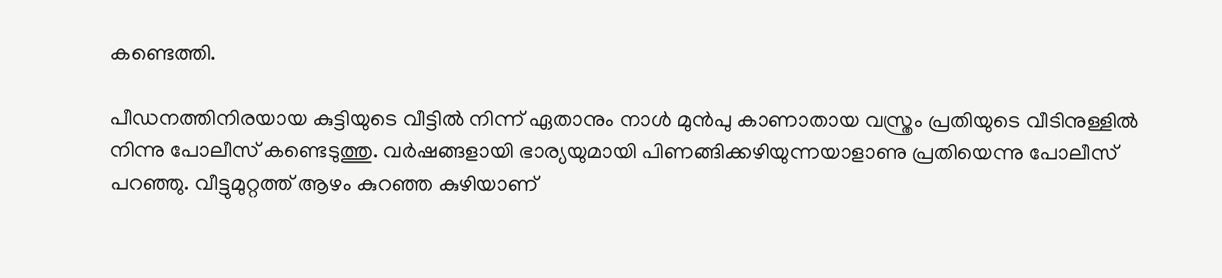കണ്ടെത്തി.

പീഡനത്തിനിരയായ കുട്ടിയുടെ വീട്ടില്‍ നിന്ന് ഏതാനും നാള്‍ മുന്‍പു കാണാതായ വസ്ത്രം പ്രതിയുടെ വീടിനുള്ളില്‍ നിന്നു പോലീസ് കണ്ടെടുത്തു. വര്‍ഷങ്ങളായി ഭാര്യയുമായി പിണങ്ങിക്കഴിയുന്നയാളാണു പ്രതിയെന്നു പോലീസ് പറഞ്ഞു. വീട്ടുമുറ്റത്ത് ആഴം കുറഞ്ഞ കുഴിയാണ്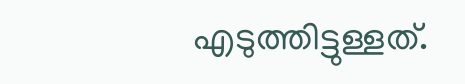എടുത്തിട്ടുള്ളത്.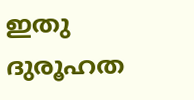ഇതു ദുരൂഹത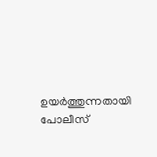ഉയര്‍ത്തുന്നതായി പോലീസ്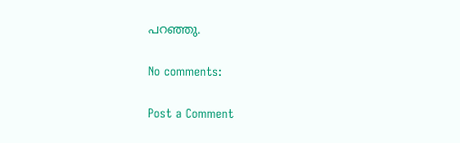പറഞ്ഞു.

No comments:

Post a Comment